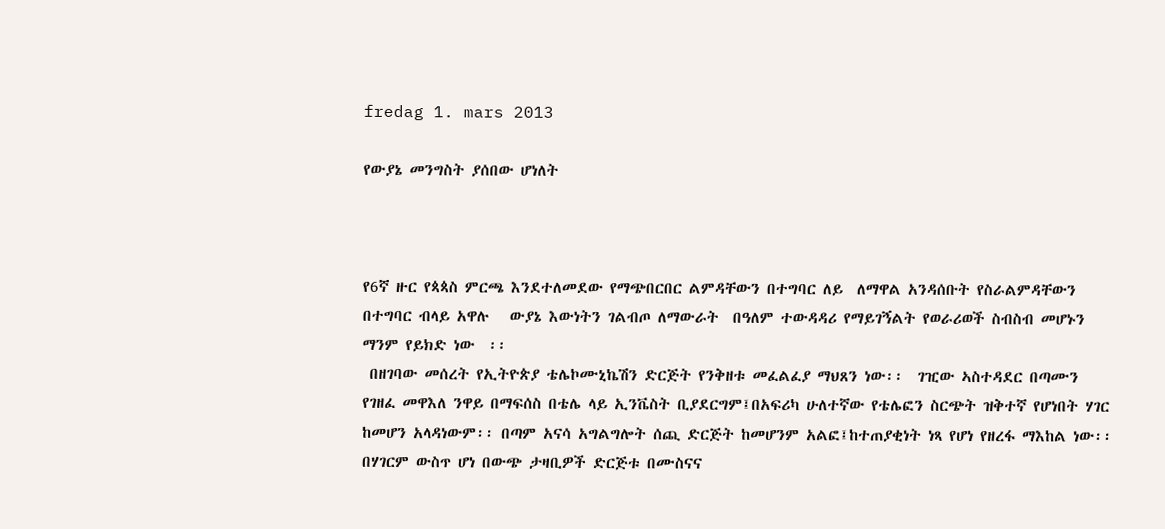fredag 1. mars 2013

የውያኔ መንግስት ያሰበው ሆነለት



የ6ኛ ዙር የጳጳስ ምርጫ እንደተለመደው የማጭበርበር ልምዳቸውን በተግባር ለይ  ለማዋል አንዳሰቡት የስራልምዳቸውን  በተግባር ብላይ አዋሉ   ውያኔ እውነትን ገልብጦ ለማውራት  በዓለም ተውዳዳሪ የማይገኝልት የወራሪወች ስብስብ መሆኑን  ማንም የይክድ ነው  ፡፡
 በዘገባው መሰረት የኢትዮጵያ ቴሌኮሙኒኬሽን ድርጅት የንቅዘቱ መፈልፈያ ማህጸን ነው፡፡  ገዢው ኣስተዳደር በጣሙን የገዘፈ መዋእለ ንዋይ በማፍሰስ በቴሌ ላይ ኢንቬስት ቢያደርግም፤በአፍሪካ ሁለተኛው የቴሌፎን ስርጭት ዝቅተኛ የሆነበት ሃገር ከመሆን አላዳነውም፡፡ በጣም አናሳ አግልግሎት ሰጪ ድርጅት ከመሆንም አልፎ፤ከተጠያቂነት ነጻ የሆነ የዘረፋ ማእከል ነው፡፡በሃገርም ውስጥ ሆነ በውጭ ታዛቢዎች ድርጅቱ በሙስናና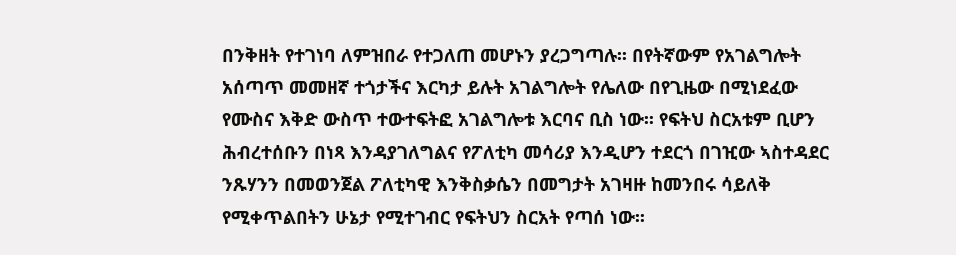በንቅዘት የተገነባ ለምዝበራ የተጋለጠ መሆኑን ያረጋግጣሉ፡፡ በየትኛውም የአገልግሎት አሰጣጥ መመዘኛ ተጎታችና እርካታ ይሉት አገልግሎት የሌለው በየጊዜው በሚነደፈው የሙስና እቅድ ውስጥ ተውተፍትፎ አገልግሎቱ እርባና ቢስ ነው፡፡ የፍትህ ስርአቱም ቢሆን ሕብረተሰቡን በነጻ እንዳያገለግልና የፖለቲካ መሳሪያ እንዲሆን ተደርጎ በገዢው ኣስተዳደር ንጹሃንን በመወንጀል ፖለቲካዊ እንቅስቃሴን በመግታት አገዛዙ ከመንበሩ ሳይለቅ የሚቀጥልበትን ሁኔታ የሚተገብር የፍትህን ስርአት የጣሰ ነው፡፡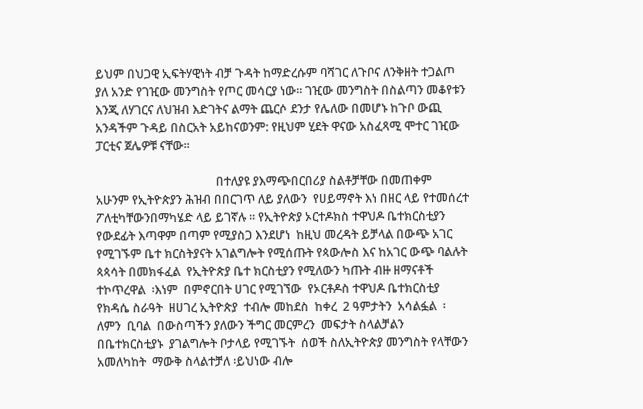ይህም በህጋዊ ኢፍትሃዊነት ብቻ ጉዳት ከማድረሱም ባሻገር ለጉቦና ለንቅዘት ተጋልጦ ያለ አንድ የገዢው መንግስት የጦር መሳርያ ነው፡፡ ገዢው መንግስት በስልጣን መቆየቱን እንጂ ለሃገርና ለህዝብ እድገትና ልማት ጨርሶ ደንታ የሌለው በመሆኑ ከጉቦ ውጪ አንዳችም ጉዳይ በስርአት አይከናወንም: የዚህም ሂደት ዋናው አስፈጻሚ ሞተር ገዢው ፓርቲና ጀሌዎቹ ናቸው፡፡

                                        በተለያዩ ያእማጭበርበሪያ ስልቶቻቸው በመጠቀም  አሁንም የኢትዮጵያን ሕዝብ በበርገጥ ለይ ያለውን  የሀይማኖት እነ በዘር ላይ የተመሰረተ  ፖለቲካቸውንበማካሄድ ላይ ይገኛሉ ፡፡ የኢትዮጵያ ኦርተዶክስ ተዋህዶ ቤተክርስቲያን  የውደፊት እጣዋም በጣም የሚያስጋ እንደሆነ  ከዚህ መረዳት ይቻላል በውጭ አገር የሚገኙም ቤተ ክርስትያናት አገልግሎት የሚሰጡት የጳውሎስ እና ከአገር ውጭ ባልሉት ጳጳሳት በመክፋፈል  የኢትዮጵያ ቤተ ክርስቲያን የሚለውን ካጡት ብዙ ዘማናቶች ተኮጥረዋል  ፡እነም  በምኖርበት ሀገር የሚገኘው  የኦርቶዶስ ተዋህዶ ቤተክርስቲያ የክዳሴ ስራዓት  ዘሀገረ ኢትዮጵያ  ተብሎ መከደስ  ከቀረ  2 ዓምታትን  አሳልፏል  ፡ ለምን  ቢባል  በውስጣችን ያለውን ችግር መርምረን  መፍታት ስላልቻልን በቤተክርስቲያኑ  ያገልግሎት ቦታላይ የሚገኙት  ሰወች ስለኢትዮጵያ መንግስት የላቸውን  አመለካከት  ማውቅ ስላልተቻለ ፡ይህነው ብሎ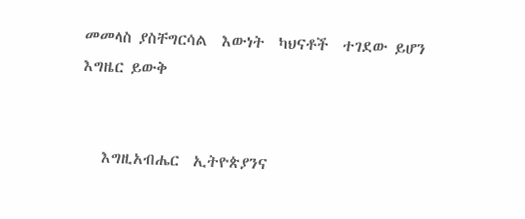መመላስ ያስቸግርሳል  እውነት  ካህናቶች  ተገደው ይሆን    እግዜር ይውቅ


   እግዚአብሔር  ኢትዮጵያንና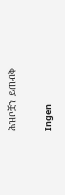ሕዝቦቿን  ይጠብቅ

Ingen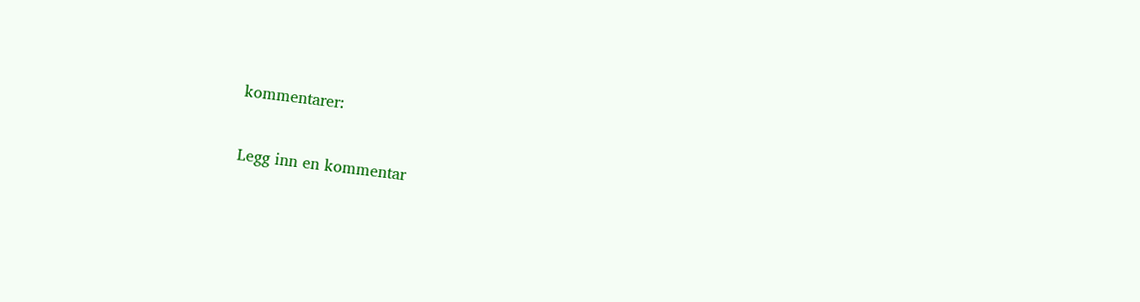kommentarer:

Legg inn en kommentar